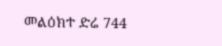መልዕክተ ድሬ 744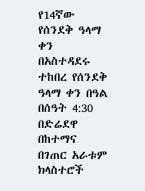የ14ኛው የሰንደቅ ዓላማ ቀን በአስተዳደሩ ተከበረ የሰንደቅ ዓላማ ቀን በዓል በሰዓት 4:30 በድሬደዋ በከተማና በገጠር አራቱም ክላስተሮች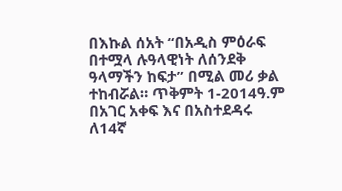በእኩል ሰአት “በአዲስ ምዕራፍ በተሟላ ሉዓላዊነት ለሰንደቅ ዓላማችን ከፍታ” በሚል መሪ ቃል ተከብሯል። ጥቅምት 1-2014ዓ.ም በአገር አቀፍ እና በአስተደዳሩ ለ14ኛ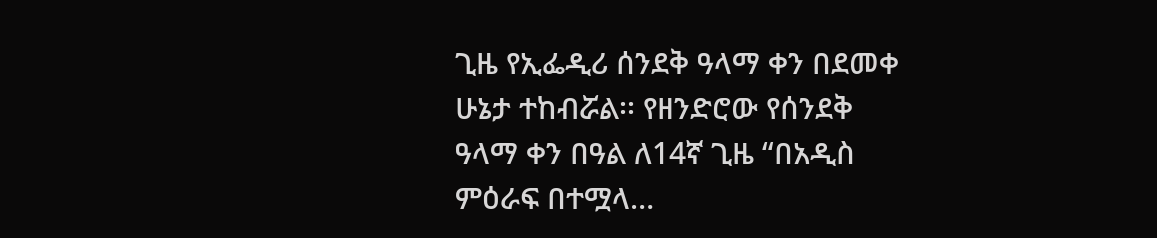ጊዜ የኢፌዲሪ ሰንደቅ ዓላማ ቀን በደመቀ ሁኔታ ተከብሯል፡፡ የዘንድሮው የሰንደቅ ዓላማ ቀን በዓል ለ14ኛ ጊዜ “በአዲስ ምዕራፍ በተሟላ…